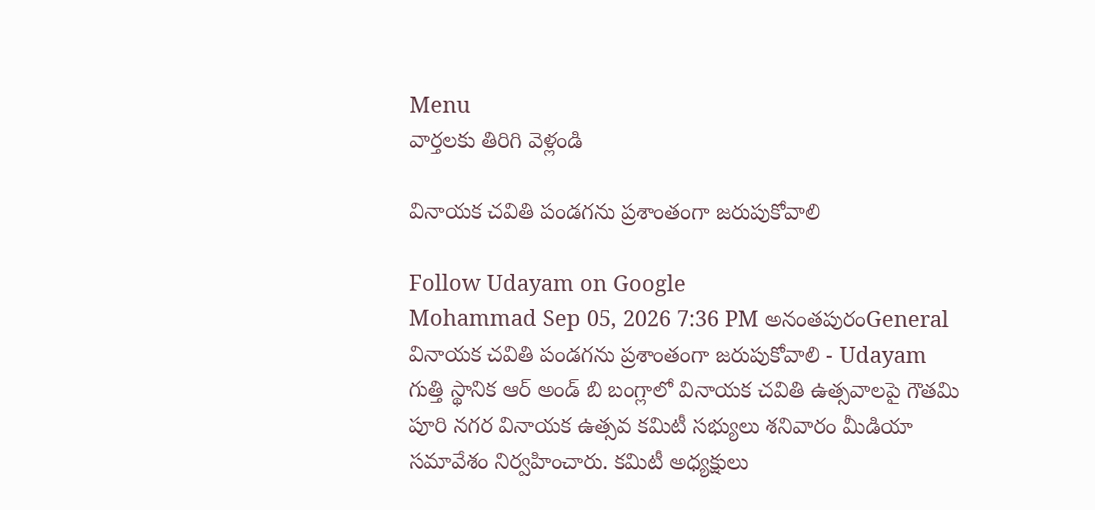Menu
వార్తలకు తిరిగి వెళ్లండి

వినాయక చవితి పండగను ప్రశాంతంగా జరుపుకోవాలి

Follow Udayam on Google
Mohammad Sep 05, 2026 7:36 PM అనంతపురంGeneral
వినాయక చవితి పండగను ప్రశాంతంగా జరుపుకోవాలి - Udayam
గుత్తి స్థానిక ఆర్ అండ్ బి బంగ్లాలో వినాయక చవితి ఉత్సవాలపై గౌతమి పూరి నగర వినాయక ఉత్సవ కమిటీ సభ్యులు శనివారం మీడియా సమావేశం నిర్వహించారు. కమిటీ అధ్యక్షులు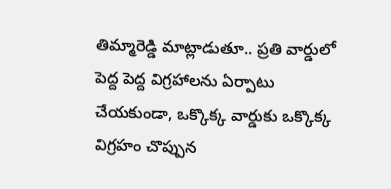తిమ్మారెడ్డి మాట్లాడుతూ.. ప్రతి వార్డులో పెద్ద పెద్ద విగ్రహాలను ఏర్పాటు చేయకుండా, ఒక్కొక్క వార్డుకు ఒక్కొక్క విగ్రహం చొప్పున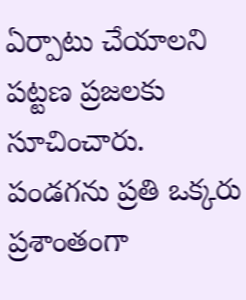ఏర్పాటు చేయాలని పట్టణ ప్రజలకు సూచించారు. పండగను ప్రతి ఒక్కరు ప్రశాంతంగా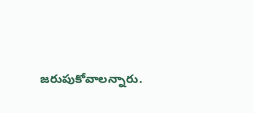జరుపుకోవాలన్నారు.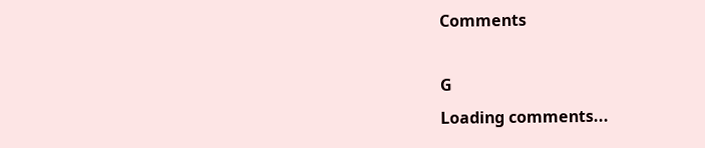Comments

G
Loading comments...